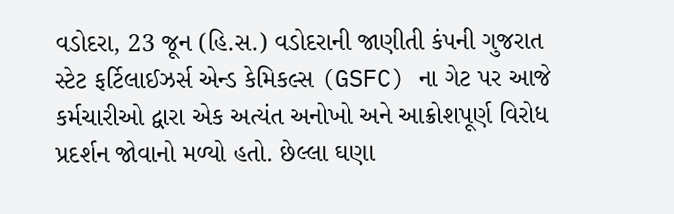વડોદરા, 23 જૂન (હિ.સ.) વડોદરાની જાણીતી કંપની ગુજરાત સ્ટેટ ફર્ટિલાઈઝર્સ એન્ડ કેમિકલ્સ (GSFC) ના ગેટ પર આજે કર્મચારીઓ દ્વારા એક અત્યંત અનોખો અને આક્રોશપૂર્ણ વિરોધ પ્રદર્શન જોવાનો મળ્યો હતો. છેલ્લા ઘણા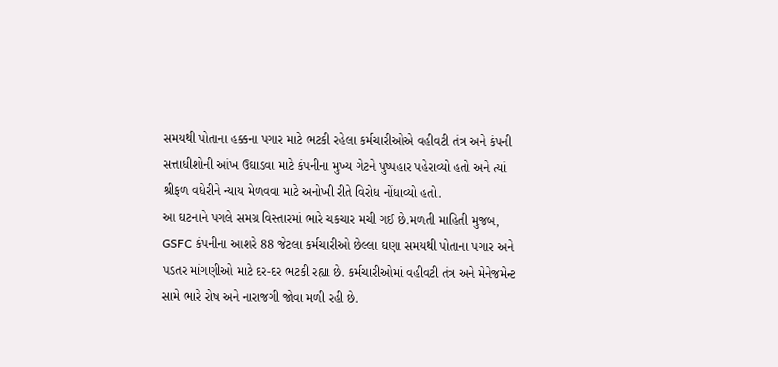સમયથી પોતાના હક્કના પગાર માટે ભટકી રહેલા કર્મચારીઓએ વહીવટી તંત્ર અને કંપની સત્તાધીશોની આંખ ઉઘાડવા માટે કંપનીના મુખ્ય ગેટને પુષ્પહાર પહેરાવ્યો હતો અને ત્યાં શ્રીફળ વધેરીને ન્યાય મેળવવા માટે અનોખી રીતે વિરોધ નોંધાવ્યો હતો.
આ ઘટનાને પગલે સમગ્ર વિસ્તારમાં ભારે ચકચાર મચી ગઈ છે.મળતી માહિતી મુજબ, GSFC કંપનીના આશરે 88 જેટલા કર્મચારીઓ છેલ્લા ઘણા સમયથી પોતાના પગાર અને પડતર માંગણીઓ માટે દર-દર ભટકી રહ્યા છે. કર્મચારીઓમાં વહીવટી તંત્ર અને મેનેજમેન્ટ સામે ભારે રોષ અને નારાજગી જોવા મળી રહી છે.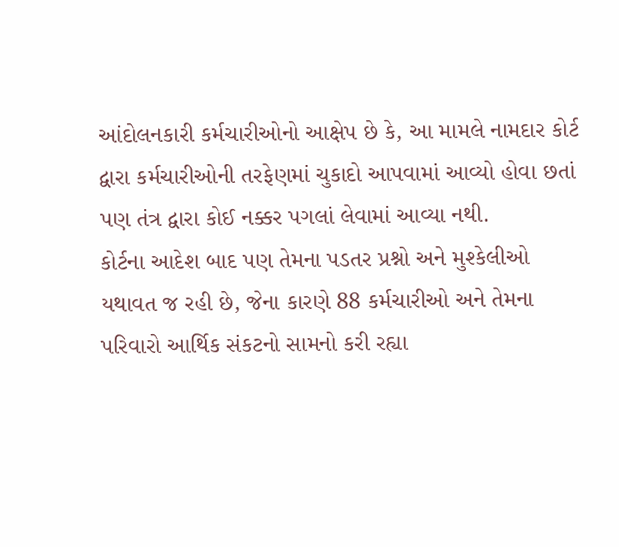આંદોલનકારી કર્મચારીઓનો આક્ષેપ છે કે, આ મામલે નામદાર કોર્ટ દ્વારા કર્મચારીઓની તરફેણમાં ચુકાદો આપવામાં આવ્યો હોવા છતાં પણ તંત્ર દ્વારા કોઈ નક્કર પગલાં લેવામાં આવ્યા નથી.
કોર્ટના આદેશ બાદ પણ તેમના પડતર પ્રશ્નો અને મુશ્કેલીઓ યથાવત જ રહી છે, જેના કારણે 88 કર્મચારીઓ અને તેમના પરિવારો આર્થિક સંકટનો સામનો કરી રહ્યા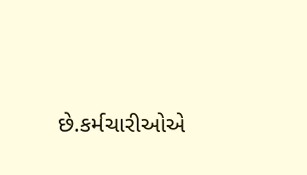છે.કર્મચારીઓએ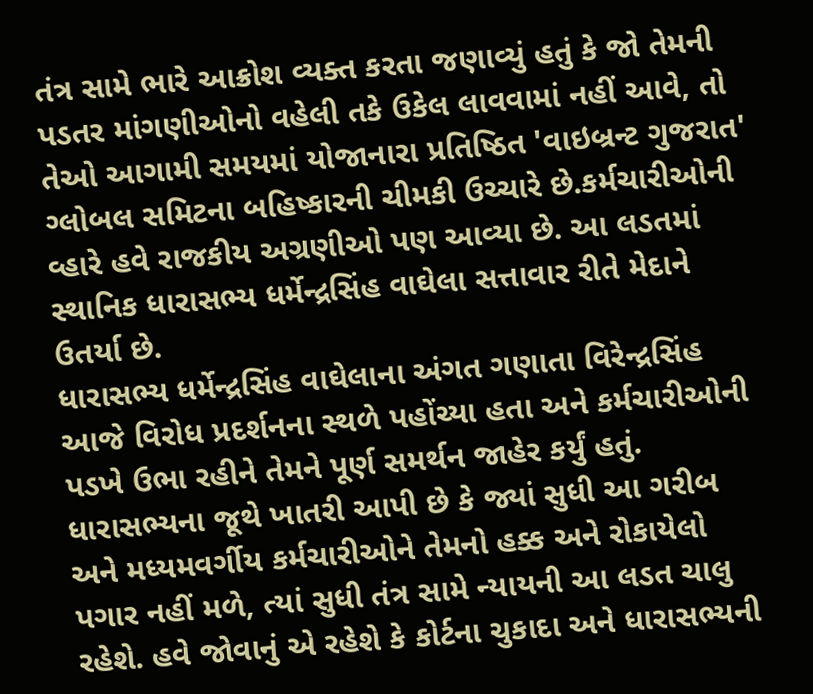તંત્ર સામે ભારે આક્રોશ વ્યક્ત કરતા જણાવ્યું હતું કે જો તેમની પડતર માંગણીઓનો વહેલી તકે ઉકેલ લાવવામાં નહીં આવે, તો તેઓ આગામી સમયમાં યોજાનારા પ્રતિષ્ઠિત 'વાઇબ્રન્ટ ગુજરાત' ગ્લોબલ સમિટના બહિષ્કારની ચીમકી ઉચ્ચારે છે.કર્મચારીઓની વ્હારે હવે રાજકીય અગ્રણીઓ પણ આવ્યા છે. આ લડતમાં સ્થાનિક ધારાસભ્ય ધર્મેન્દ્રસિંહ વાઘેલા સત્તાવાર રીતે મેદાને ઉતર્યા છે.
ધારાસભ્ય ધર્મેન્દ્રસિંહ વાઘેલાના અંગત ગણાતા વિરેન્દ્રસિંહ આજે વિરોધ પ્રદર્શનના સ્થળે પહોંચ્યા હતા અને કર્મચારીઓની પડખે ઉભા રહીને તેમને પૂર્ણ સમર્થન જાહેર કર્યું હતું. ધારાસભ્યના જૂથે ખાતરી આપી છે કે જ્યાં સુધી આ ગરીબ અને મધ્યમવર્ગીય કર્મચારીઓને તેમનો હક્ક અને રોકાયેલો પગાર નહીં મળે, ત્યાં સુધી તંત્ર સામે ન્યાયની આ લડત ચાલુ રહેશે. હવે જોવાનું એ રહેશે કે કોર્ટના ચુકાદા અને ધારાસભ્યની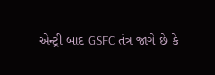એન્ટ્રી બાદ GSFC તંત્ર જાગે છે કે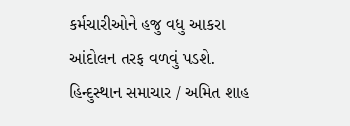કર્મચારીઓને હજુ વધુ આકરા આંદોલન તરફ વળવું પડશે.
હિન્દુસ્થાન સમાચાર / અમિત શાહ